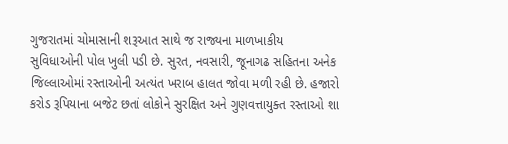ગુજરાતમાં ચોમાસાની શરૂઆત સાથે જ રાજ્યના માળખાકીય સુવિધાઓની પોલ ખુલી પડી છે. સુરત, નવસારી, જૂનાગઢ સહિતના અનેક જિલ્લાઓમાં રસ્તાઓની અત્યંત ખરાબ હાલત જોવા મળી રહી છે. હજારો કરોડ રૂપિયાના બજેટ છતાં લોકોને સુરક્ષિત અને ગુણવત્તાયુક્ત રસ્તાઓ શા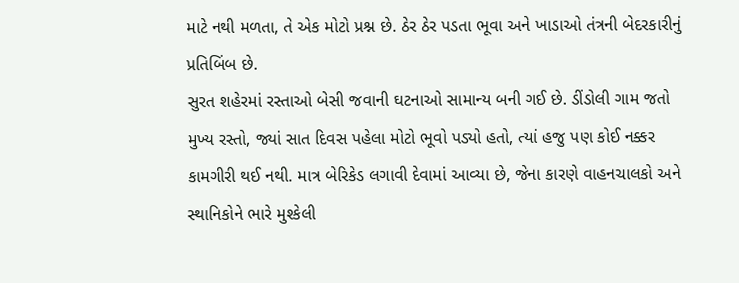માટે નથી મળતા, તે એક મોટો પ્રશ્ન છે. ઠેર ઠેર પડતા ભૂવા અને ખાડાઓ તંત્રની બેદરકારીનું પ્રતિબિંબ છે.
સુરત શહેરમાં રસ્તાઓ બેસી જવાની ઘટનાઓ સામાન્ય બની ગઈ છે. ડીંડોલી ગામ જતો મુખ્ય રસ્તો, જ્યાં સાત દિવસ પહેલા મોટો ભૂવો પડ્યો હતો, ત્યાં હજુ પણ કોઈ નક્કર કામગીરી થઈ નથી. માત્ર બેરિકેડ લગાવી દેવામાં આવ્યા છે, જેના કારણે વાહનચાલકો અને સ્થાનિકોને ભારે મુશ્કેલી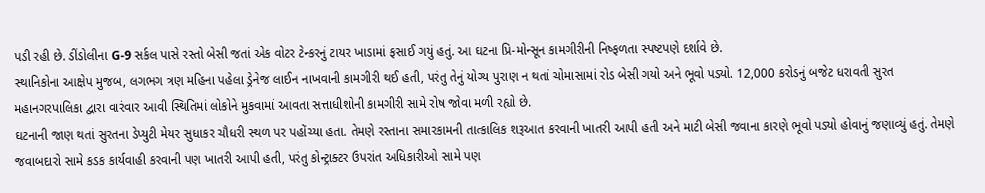પડી રહી છે. ડીંડોલીના G-9 સર્કલ પાસે રસ્તો બેસી જતાં એક વોટર ટેન્કરનું ટાયર ખાડામાં ફસાઈ ગયું હતું. આ ઘટના પ્રિ-મોન્સૂન કામગીરીની નિષ્ફળતા સ્પષ્ટપણે દર્શાવે છે.
સ્થાનિકોના આક્ષેપ મુજબ, લગભગ ત્રણ મહિના પહેલા ડ્રેનેજ લાઈન નાખવાની કામગીરી થઈ હતી, પરંતુ તેનું યોગ્ય પુરાણ ન થતાં ચોમાસામાં રોડ બેસી ગયો અને ભૂવો પડ્યો. 12,000 કરોડનું બજેટ ધરાવતી સુરત મહાનગરપાલિકા દ્વારા વારંવાર આવી સ્થિતિમાં લોકોને મુકવામાં આવતા સત્તાધીશોની કામગીરી સામે રોષ જોવા મળી રહ્યો છે.
ઘટનાની જાણ થતાં સુરતના ડેપ્યુટી મેયર સુધાકર ચૌધરી સ્થળ પર પહોંચ્યા હતા. તેમણે રસ્તાના સમારકામની તાત્કાલિક શરૂઆત કરવાની ખાતરી આપી હતી અને માટી બેસી જવાના કારણે ભૂવો પડ્યો હોવાનું જણાવ્યું હતું. તેમણે જવાબદારો સામે કડક કાર્યવાહી કરવાની પણ ખાતરી આપી હતી, પરંતુ કોન્ટ્રાક્ટર ઉપરાંત અધિકારીઓ સામે પણ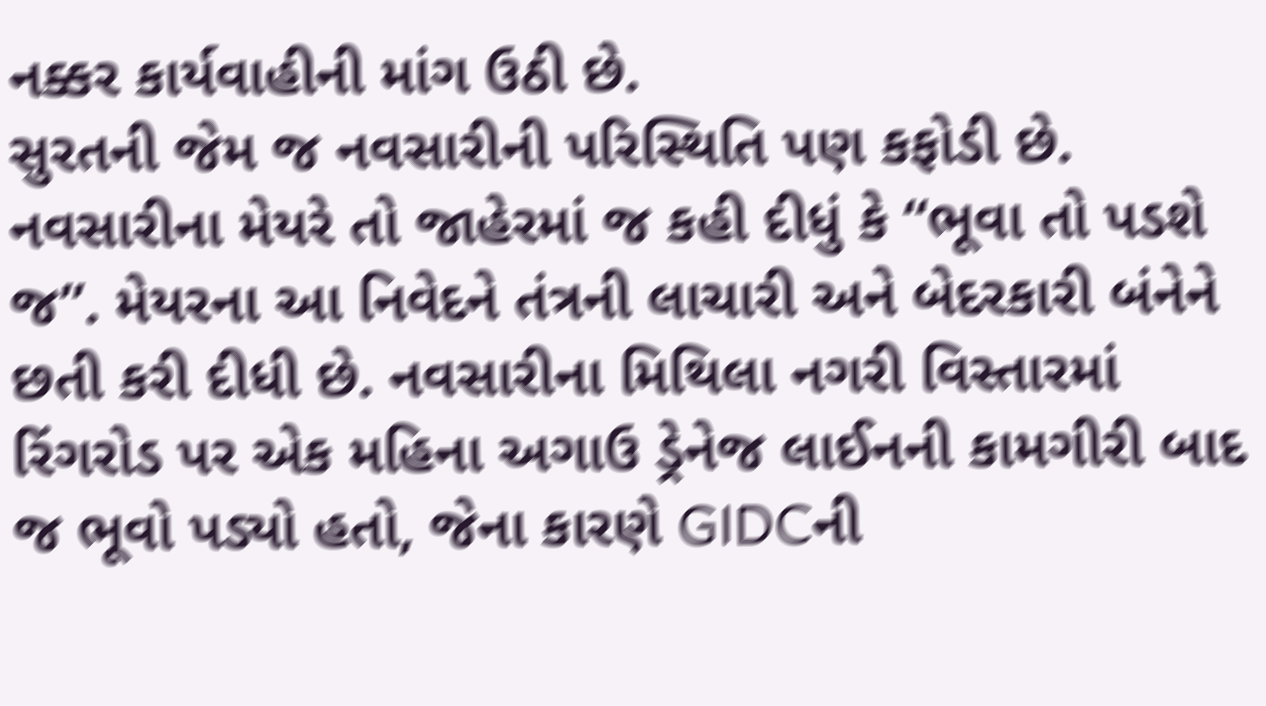નક્કર કાર્યવાહીની માંગ ઉઠી છે.
સુરતની જેમ જ નવસારીની પરિસ્થિતિ પણ કફોડી છે. નવસારીના મેયરે તો જાહેરમાં જ કહી દીધું કે “ભૂવા તો પડશે જ”. મેયરના આ નિવેદને તંત્રની લાચારી અને બેદરકારી બંનેને છતી કરી દીધી છે. નવસારીના મિથિલા નગરી વિસ્તારમાં રિંગરોડ પર એક મહિના અગાઉ ડ્રેનેજ લાઈનની કામગીરી બાદ જ ભૂવો પડ્યો હતો, જેના કારણે GIDCની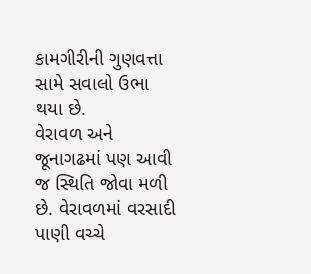કામગીરીની ગુણવત્તા સામે સવાલો ઉભા થયા છે.
વેરાવળ અને જૂનાગઢમાં પણ આવી જ સ્થિતિ જોવા મળી છે. વેરાવળમાં વરસાદી પાણી વચ્ચે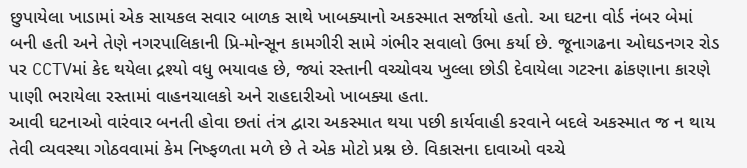છુપાયેલા ખાડામાં એક સાયકલ સવાર બાળક સાથે ખાબક્યાનો અકસ્માત સર્જાયો હતો. આ ઘટના વોર્ડ નંબર બેમાં બની હતી અને તેણે નગરપાલિકાની પ્રિ-મોન્સૂન કામગીરી સામે ગંભીર સવાલો ઉભા કર્યા છે. જૂનાગઢના ઓઘડનગર રોડ પર CCTVમાં કેદ થયેલા દ્રશ્યો વધુ ભયાવહ છે, જ્યાં રસ્તાની વચ્ચોવચ ખુલ્લા છોડી દેવાયેલા ગટરના ઢાંકણાના કારણે પાણી ભરાયેલા રસ્તામાં વાહનચાલકો અને રાહદારીઓ ખાબક્યા હતા.
આવી ઘટનાઓ વારંવાર બનતી હોવા છતાં તંત્ર દ્વારા અકસ્માત થયા પછી કાર્યવાહી કરવાને બદલે અકસ્માત જ ન થાય તેવી વ્યવસ્થા ગોઠવવામાં કેમ નિષ્ફળતા મળે છે તે એક મોટો પ્રશ્ન છે. વિકાસના દાવાઓ વચ્ચે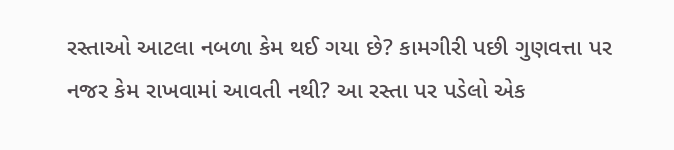રસ્તાઓ આટલા નબળા કેમ થઈ ગયા છે? કામગીરી પછી ગુણવત્તા પર નજર કેમ રાખવામાં આવતી નથી? આ રસ્તા પર પડેલો એક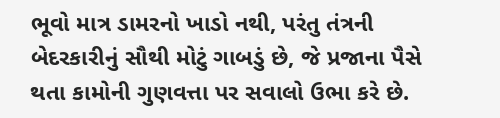ભૂવો માત્ર ડામરનો ખાડો નથી, પરંતુ તંત્રની બેદરકારીનું સૌથી મોટું ગાબડું છે, જે પ્રજાના પૈસે થતા કામોની ગુણવત્તા પર સવાલો ઉભા કરે છે.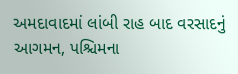અમદાવાદમાં લાંબી રાહ બાદ વરસાદનું આગમન, પશ્ચિમના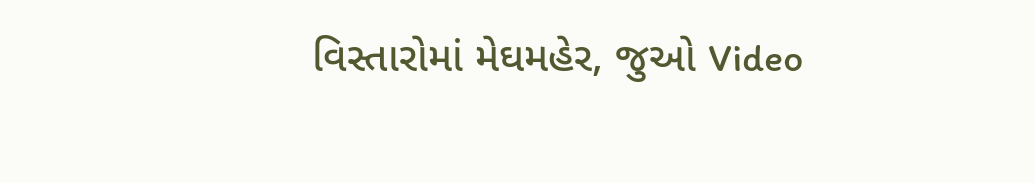વિસ્તારોમાં મેઘમહેર, જુઓ Video